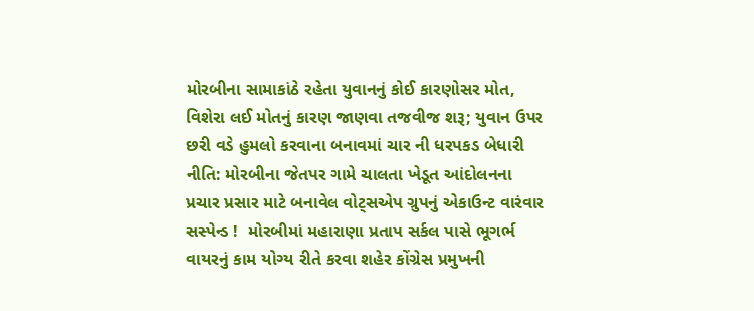મોરબીના સામાકાંઠે રહેતા યુવાનનું કોઈ કારણોસર મોત, વિશેરા લઈ મોતનું કારણ જાણવા તજવીજ શરૂ; યુવાન ઉપર છરી વડે હુમલો કરવાના બનાવમાં ચાર ની ધરપકડ બેધારી નીતિ: મોરબીના જેતપર ગામે ચાલતા ખેડૂત આંદોલનના પ્રચાર પ્રસાર માટે બનાવેલ વોટ્સએપ ગ્રુપનું એકાઉન્ટ વારંવાર સસ્પેન્ડ !  મોરબીમાં મહારાણા પ્રતાપ સર્કલ પાસે ભૂગર્ભ વાયરનું કામ યોગ્ય રીતે કરવા શહેર કોંગ્રેસ પ્રમુખની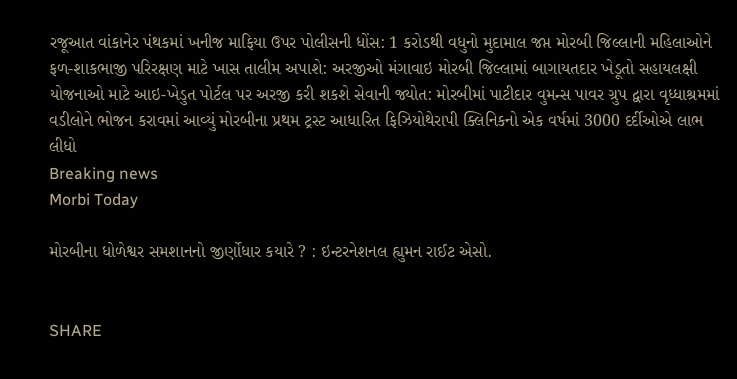રજૂઆત વાંકાનેર પંથકમાં ખનીજ માફિયા ઉપર પોલીસની ધોંસ: 1 કરોડથી વધુનો મુદામાલ જપ્ત મોરબી જિલ્લાની મહિલાઓને ફળ-શાકભાજી પરિરક્ષણ માટે ખાસ તાલીમ અપાશે: અરજીઓ મંગાવાઇ મોરબી જિલ્લામાં બાગાયતદાર ખેડૂતો સહાયલક્ષી યોજનાઓ માટે આઇ-ખેડુત પોર્ટલ પર અરજી કરી શકશે સેવાની જ્યોત: મોરબીમાં પાટીદાર વુમન્સ પાવર ગ્રુપ દ્વારા વૃધ્ધાશ્રમમાં વડીલોને ભોજન કરાવમાં આવ્યું મોરબીના પ્રથમ ટ્રસ્ટ આધારિત ફિઝિયોથેરાપી ક્લિનિકનો એક વર્ષમાં 3000 દર્દીઓએ લાભ લીધો
Breaking news
Morbi Today

મોરબીના ધોળેશ્વર સમશાનનો જીર્ણોધાર કયારે ? : ઇન્ટરનેશનલ હ્યુમન રાઈટ એસો.


SHARE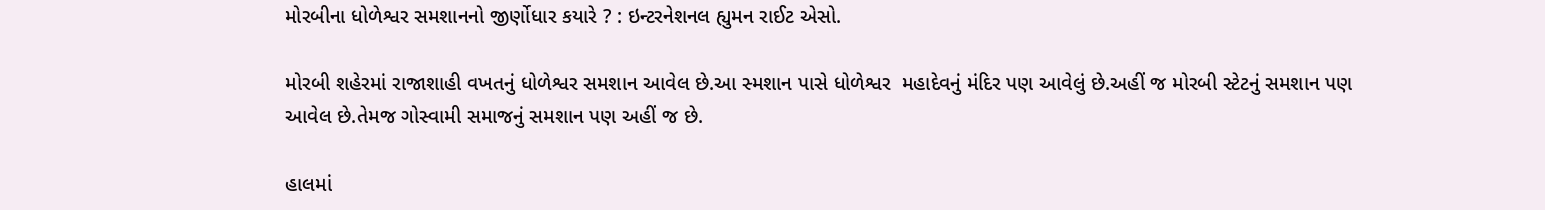મોરબીના ધોળેશ્વર સમશાનનો જીર્ણોધાર કયારે ? : ઇન્ટરનેશનલ હ્યુમન રાઈટ એસો.

મોરબી શહેરમાં રાજાશાહી વખતનું ધોળેશ્વર સમશાન આવેલ છે.આ સ્મશાન પાસે ધોળેશ્વર  મહાદેવનું મંદિર પણ આવેલું છે.અહીં જ મોરબી સ્ટેટનું સમશાન પણ આવેલ છે.તેમજ ગોસ્વામી સમાજનું સમશાન પણ અહીં જ છે.

હાલમાં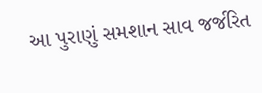આ પુરાણું સમશાન સાવ જર્જરિત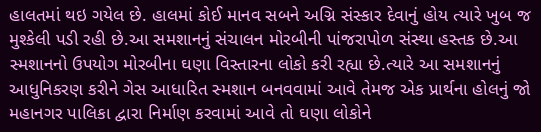હાલતમાં થઇ ગયેલ છે. હાલમાં કોઈ માનવ સબને અગ્નિ સંસ્કાર દેવાનું હોય ત્યારે ખુબ જ મુશ્કેલી પડી રહી છે.આ સમશાનનું સંચાલન મોરબીની પાંજરાપોળ સંસ્થા હસ્તક છે.આ સ્મશાનનો ઉપયોગ મોરબીના ઘણા વિસ્તારના લોકો કરી રહ્યા છે.ત્યારે આ સમશાનનું આધુનિકરણ કરીને ગેસ આધારિત સ્મશાન બનવવામાં આવે તેમજ એક પ્રાર્થના હોલનું જો મહાનગર પાલિકા દ્વારા નિર્માણ કરવામાં આવે તો ઘણા લોકોને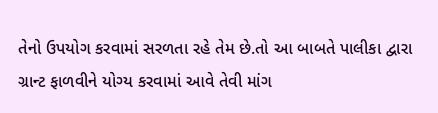તેનો ઉપયોગ કરવામાં સરળતા રહે તેમ છે.તો આ બાબતે પાલીકા દ્વારા ગ્રાન્ટ ફાળવીને યોગ્ય કરવામાં આવે તેવી માંગ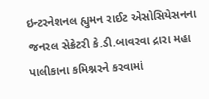ઇન્ટરનેશનલ હ્યુમન રાઈટ એસોસિયેસનના જનરલ સેક્રેટરી કે.ડી.બાવરવા દ્રારા મહા પાલીકાના કમિશ્નરને કરવામાં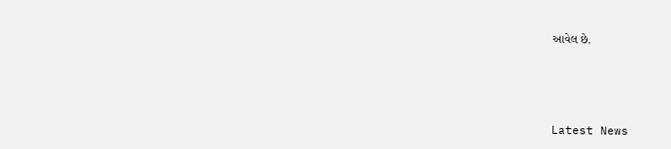આવેલ છે.






Latest News